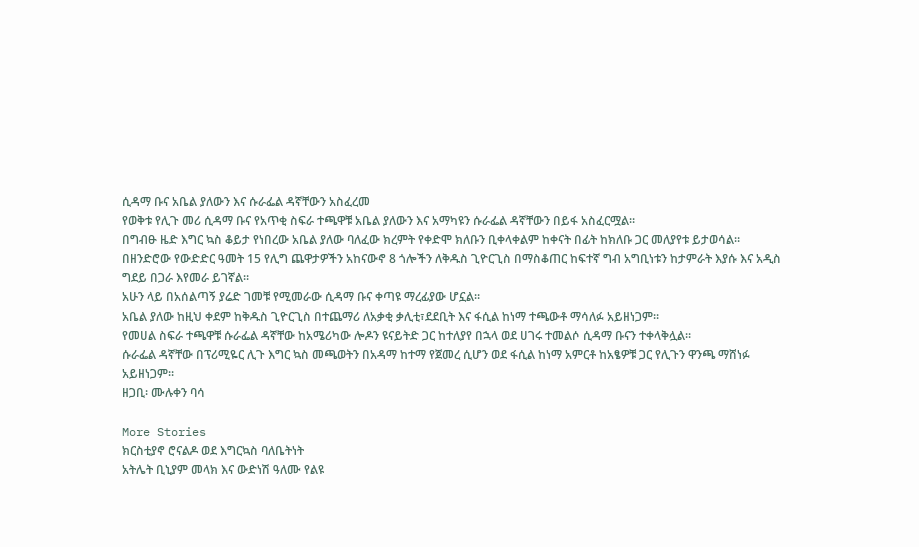ሲዳማ ቡና አቤል ያለውን እና ሱራፌል ዳኛቸውን አስፈረመ
የወቅቱ የሊጉ መሪ ሲዳማ ቡና የአጥቂ ስፍራ ተጫዋቹ አቤል ያለውን እና አማካዩን ሱራፌል ዳኛቸውን በይፋ አስፈርሟል።
በግብፁ ዜድ እግር ኳስ ቆይታ የነበረው አቤል ያለው ባለፈው ክረምት የቀድሞ ክለቡን ቢቀላቀልም ከቀናት በፊት ከክለቡ ጋር መለያየቱ ይታወሳል።
በዘንድሮው የውድድር ዓመት 15 የሊግ ጨዋታዎችን አከናውኖ 8 ጎሎችን ለቅዱስ ጊዮርጊስ በማስቆጠር ከፍተኛ ግብ አግቢነቱን ከታምራት እያሱ እና አዲስ ግደይ በጋራ እየመራ ይገኛል።
አሁን ላይ በአሰልጣኝ ያሬድ ገመቹ የሚመራው ሲዳማ ቡና ቀጣዩ ማረፊያው ሆኗል።
አቤል ያለው ከዚህ ቀደም ከቅዱስ ጊዮርጊስ በተጨማሪ ለአቃቂ ቃሊቲ፣ደደቢት እና ፋሲል ከነማ ተጫውቶ ማሳለፉ አይዘነጋም።
የመሀል ስፍራ ተጫዋቹ ሱራፌል ዳኛቸው ከአሜሪካው ሎዶን ዩናይትድ ጋር ከተለያየ በኋላ ወደ ሀገሩ ተመልሶ ሲዳማ ቡናን ተቀላቅሏል።
ሱራፌል ዳኛቸው በፕሪሚዬር ሊጉ እግር ኳስ መጫወትን በአዳማ ከተማ የጀመረ ሲሆን ወደ ፋሲል ከነማ አምርቶ ከአፄዎቹ ጋር የሊጉን ዋንጫ ማሸነፉ አይዘነጋም።
ዘጋቢ፡ ሙሉቀን ባሳ

More Stories
ክርስቲያኖ ሮናልዶ ወደ እግርኳስ ባለቤትነት
አትሌት ቢኒያም መላክ እና ውድነሽ ዓለሙ የልዩ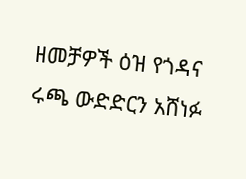ዘመቻዎች ዕዝ የጎዳና ሩጫ ውድድርን አሸነፉ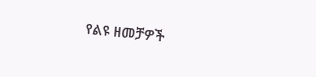የልዩ ዘመቻዎች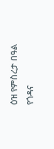ዕዝ የምስረታ በዓል የጎዳና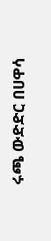ሩጫ ውድድር በሀዋሳ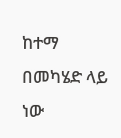ከተማ በመካሄድ ላይ ነው